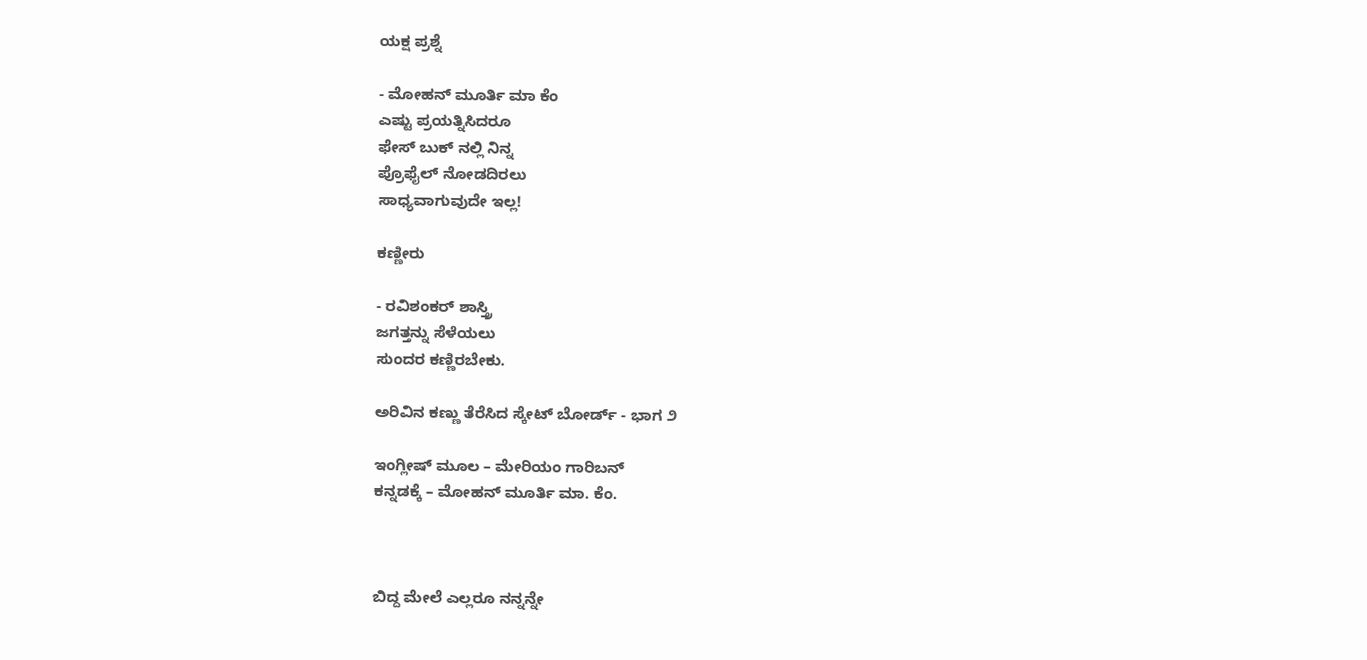ಯಕ್ಷ ಪ್ರಶ್ನೆ

- ಮೋಹನ್ ಮೂರ್ತಿ ಮಾ ಕೆಂ
ಎಷ್ಟು ಪ್ರಯತ್ನಿಸಿದರೂ
ಫೇಸ್ ಬುಕ್ ನಲ್ಲಿ ನಿನ್ನ
ಪ್ರೊಫೈಲ್ ನೋಡದಿರಲು
ಸಾಧ್ಯವಾಗುವುದೇ ಇಲ್ಲ!

ಕಣ್ಣೀರು

- ರವಿಶಂಕರ್ ಶಾಸ್ತ್ರಿ
ಜಗತ್ತನ್ನು ಸೆಳೆಯಲು
ಸುಂದರ ಕಣ್ಣಿರಬೇಕು.

ಅರಿವಿನ ಕಣ್ಣು ತೆರೆಸಿದ ಸ್ಕೇಟ್ ಬೋರ್ಡ್ - ಭಾಗ ೨

ಇಂಗ್ಲೀಷ್ ಮೂಲ – ಮೇರಿಯಂ ಗಾರಿಬನ್
ಕನ್ನಡಕ್ಕೆ – ಮೋಹನ್ ಮೂರ್ತಿ ಮಾ. ಕೆಂ.



ಬಿದ್ದ ಮೇಲೆ ಎಲ್ಲರೂ ನನ್ನನ್ನೇ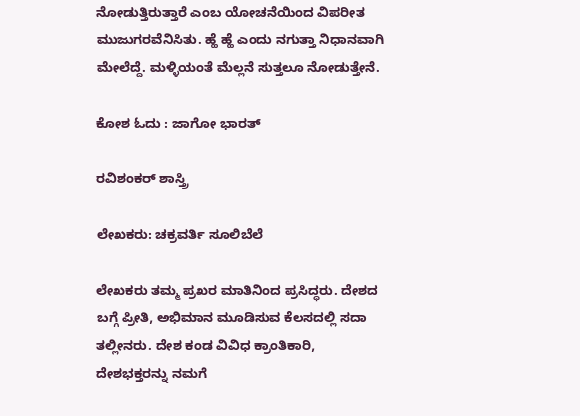ನೋಡುತ್ತಿರುತ್ತಾರೆ ಎಂಬ ಯೋಚನೆಯಿಂದ ವಿಪರೀತ ಮುಜುಗರವೆನಿಸಿತು. ಹ್ಹೆ ಹ್ಹೆ ಎಂದು ನಗುತ್ತಾ ನಿಧಾನವಾಗಿ ಮೇಲೆದ್ದೆ. ಮಳ್ಳಿಯಂತೆ ಮೆಲ್ಲನೆ ಸುತ್ತಲೂ ನೋಡುತ್ತೇನೆ.

ಕೋಶ ಓದು : ಜಾಗೋ ಭಾರತ್

ರವಿಶಂಕರ್ ಶಾಸ್ತ್ರಿ

ಲೇಖಕರು: ಚಕ್ರವರ್ತಿ ಸೂಲಿಬೆಲೆ

ಲೇಖಕರು ತಮ್ಮ ಪ್ರಖರ ಮಾತಿನಿಂದ ಪ್ರಸಿದ್ಧರು. ದೇಶದ ಬಗ್ಗೆ ಪ್ರೀತಿ, ಅಭಿಮಾನ ಮೂಡಿಸುವ ಕೆಲಸದಲ್ಲಿ ಸದಾ ತಲ್ಲೀನರು. ದೇಶ ಕಂಡ ವಿವಿಧ ಕ್ರಾಂತಿಕಾರಿ, ದೇಶಭಕ್ತರನ್ನು ನಮಗೆ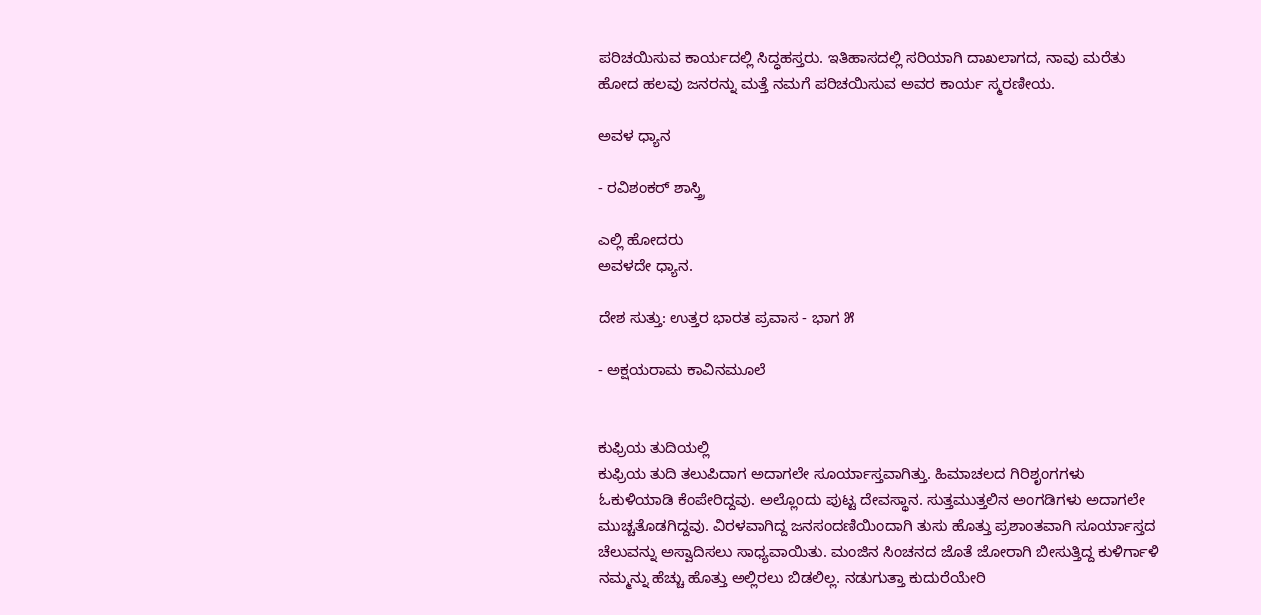ಪರಿಚಯಿಸುವ ಕಾರ್ಯದಲ್ಲಿ ಸಿದ್ಧಹಸ್ತರು. ಇತಿಹಾಸದಲ್ಲಿ ಸರಿಯಾಗಿ ದಾಖಲಾಗದ, ನಾವು ಮರೆತು ಹೋದ ಹಲವು ಜನರನ್ನು ಮತ್ತೆ ನಮಗೆ ಪರಿಚಯಿಸುವ ಅವರ ಕಾರ್ಯ ಸ್ಮರಣೀಯ.

ಅವಳ ಧ್ಯಾನ

- ರವಿಶಂಕರ್ ಶಾಸ್ತ್ರಿ

ಎಲ್ಲಿ ಹೋದರು
ಅವಳದೇ ಧ್ಯಾನ.

ದೇಶ ಸುತ್ತು: ಉತ್ತರ ಭಾರತ ಪ್ರವಾಸ - ಭಾಗ ೫

- ಅಕ್ಷಯರಾಮ ಕಾವಿನಮೂಲೆ


ಕುಫ್ರಿಯ ತುದಿಯಲ್ಲಿ
ಕುಫ್ರಿಯ ತುದಿ ತಲುಪಿದಾಗ ಅದಾಗಲೇ ಸೂರ್ಯಾಸ್ತವಾಗಿತ್ತು. ಹಿಮಾಚಲದ ಗಿರಿಶೃಂಗಗಳು ಓಕುಳಿಯಾಡಿ ಕೆಂಪೇರಿದ್ದವು. ಅಲ್ಲೊಂದು ಪುಟ್ಟ ದೇವಸ್ಥಾನ. ಸುತ್ತಮುತ್ತಲಿನ ಅಂಗಡಿಗಳು ಅದಾಗಲೇ ಮುಚ್ಚತೊಡಗಿದ್ದವು. ವಿರಳವಾಗಿದ್ದ ಜನಸಂದಣಿಯಿಂದಾಗಿ ತುಸು ಹೊತ್ತು ಪ್ರಶಾಂತವಾಗಿ ಸೂರ್ಯಾಸ್ತದ ಚೆಲುವನ್ನು ಅಸ್ವಾದಿಸಲು ಸಾಧ್ಯವಾಯಿತು. ಮಂಜಿನ ಸಿಂಚನದ ಜೊತೆ ಜೋರಾಗಿ ಬೀಸುತ್ತಿದ್ದ ಕುಳಿರ್ಗಾಳಿ ನಮ್ಮನ್ನು ಹೆಚ್ಚು ಹೊತ್ತು ಅಲ್ಲಿರಲು ಬಿಡಲಿಲ್ಲ. ನಡುಗುತ್ತಾ ಕುದುರೆಯೇರಿ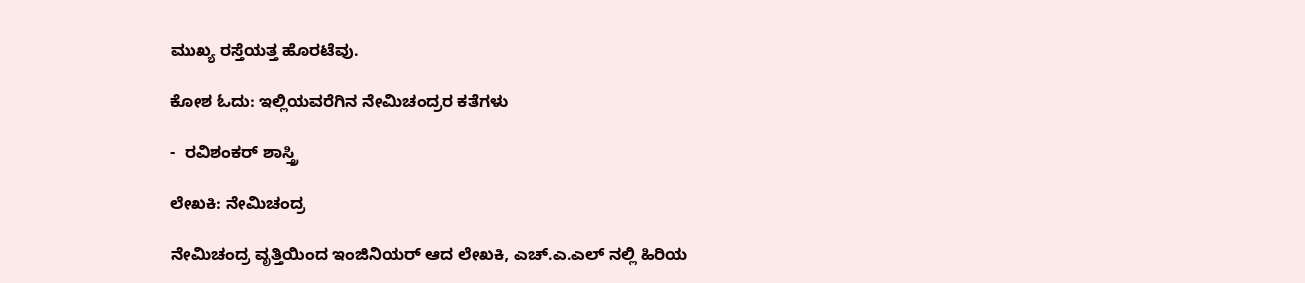ಮುಖ್ಯ ರಸ್ತೆಯತ್ತ ಹೊರಟೆವು.

ಕೋಶ ಓದು: ಇಲ್ಲಿಯವರೆಗಿನ ನೇಮಿಚಂದ್ರರ ಕತೆಗಳು

-  ರವಿಶಂಕರ್ ಶಾಸ್ತ್ರಿ

ಲೇಖಕಿ: ನೇಮಿಚಂದ್ರ

ನೇಮಿಚಂದ್ರ ವೃತ್ತಿಯಿಂದ ಇಂಜಿನಿಯರ್ ಆದ ಲೇಖಕಿ, ಎಚ್.ಎ.ಎಲ್ ನಲ್ಲಿ ಹಿರಿಯ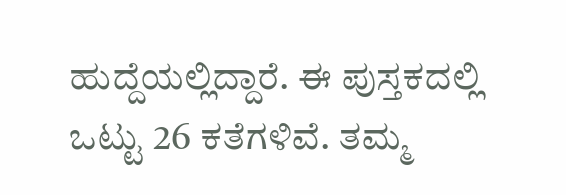ಹುದ್ದೆಯಲ್ಲಿದ್ದಾರೆ. ಈ ಪುಸ್ತಕದಲ್ಲಿ ಒಟ್ಟು 26 ಕತೆಗಳಿವೆ. ತಮ್ಮ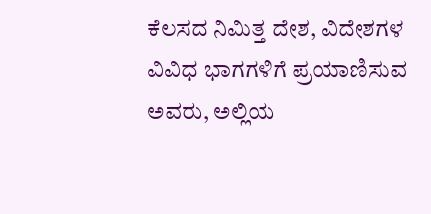ಕೆಲಸದ ನಿಮಿತ್ತ ದೇಶ, ವಿದೇಶಗಳ ವಿವಿಧ ಭಾಗಗಳಿಗೆ ಪ್ರಯಾಣಿಸುವ ಅವರು, ಅಲ್ಲಿಯ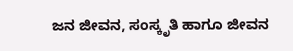ಜನ ಜೀವನ, ಸಂಸ್ಕೃತಿ ಹಾಗೂ ಜೀವನ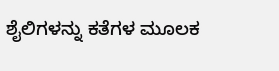ಶೈಲಿಗಳನ್ನು ಕತೆಗಳ ಮೂಲಕ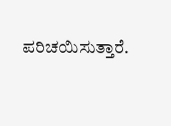ಪರಿಚಯಿಸುತ್ತಾರೆ.